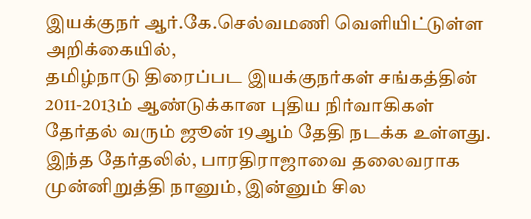இயக்குநர் ஆர்.கே.செல்வமணி வெளியிட்டுள்ள அறிக்கையில்,
தமிழ்நாடு திரைப்பட இயக்குநர்கள் சங்கத்தின் 2011-2013ம் ஆண்டுக்கான புதிய நிர்வாகிகள் தேர்தல் வரும் ஜூன் 19ஆம் தேதி நடக்க உள்ளது. இந்த தேர்தலில், பாரதிராஜாவை தலைவராக முன்னிறுத்தி நானும், இன்னும் சில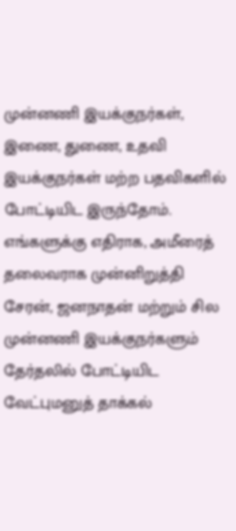முன்னணி இயக்குநர்கள், இணை, துணை, உதவி இயக்குநர்கள் மற்ற பதவிகளில் போட்டியிட இருந்தோம்.
எங்களுக்கு எதிராக, அமீரைத் தலைவராக முன்னிறுத்தி சேரன், ஜனநாதன் மற்றும் சில முன்னணி இயக்குநர்களும் தேர்தலில் போட்டியிட வேட்புமனுத் தாக்கல்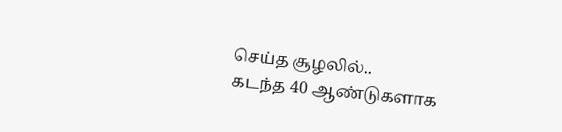செய்த சூழலில்..
கடந்த 40 ஆண்டுகளாக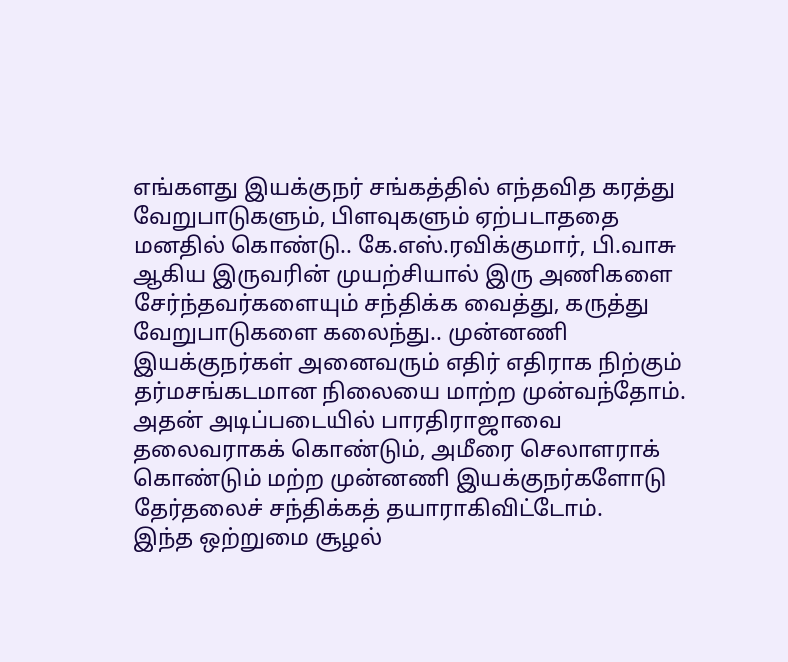எங்களது இயக்குநர் சங்கத்தில் எந்தவித கரத்து வேறுபாடுகளும், பிளவுகளும் ஏற்படாததை மனதில் கொண்டு.. கே.எஸ்.ரவிக்குமார், பி.வாசு ஆகிய இருவரின் முயற்சியால் இரு அணிகளை
சேர்ந்தவர்களையும் சந்திக்க வைத்து, கருத்து வேறுபாடுகளை கலைந்து.. முன்னணி இயக்குநர்கள் அனைவரும் எதிர் எதிராக நிற்கும் தர்மசங்கடமான நிலையை மாற்ற முன்வந்தோம்.
அதன் அடிப்படையில் பாரதிராஜாவை தலைவராகக் கொண்டும், அமீரை செலாளராக் கொண்டும் மற்ற முன்னணி இயக்குநர்களோடு தேர்தலைச் சந்திக்கத் தயாராகிவிட்டோம்.
இந்த ஒற்றுமை சூழல்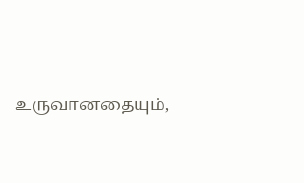உருவானதையும்,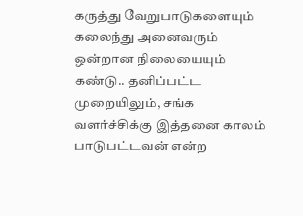கருத்து வேறுபாடுகளையும் கலைந்து அனைவரும் ஒன்றான நிலையையும் கண்டு.. தனிப்பட்ட முறையிலும், சங்க வளர்ச்சிக்கு இத்தனை காலம் பாடுபட்டவன் என்ற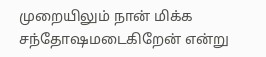முறையிலும் நான் மிக்க சந்தோஷமடைகிறேன் என்று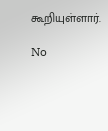கூறியுள்ளார்.

No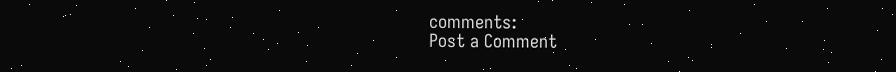comments:
Post a Comment